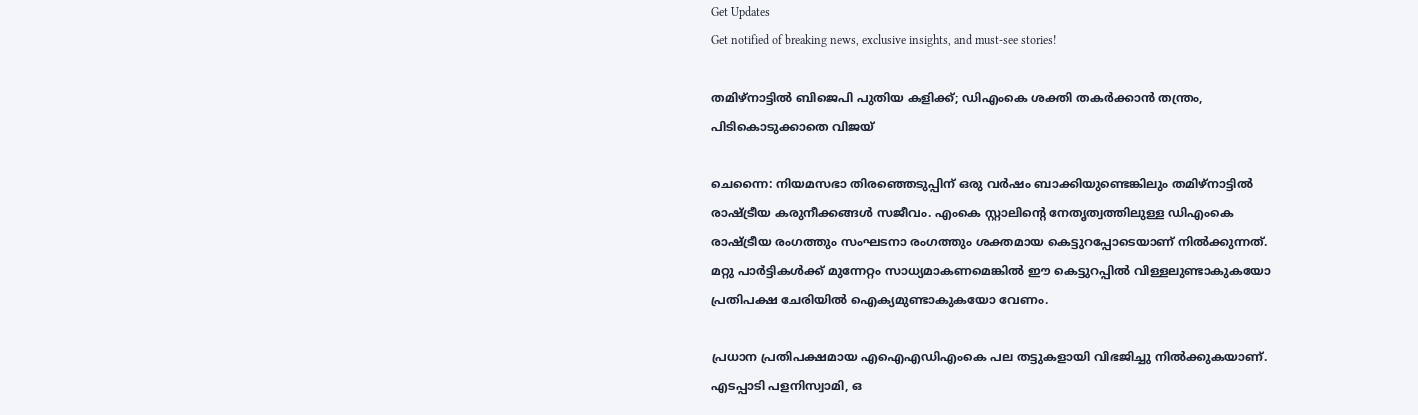Get Updates
Get notified of breaking news, exclusive insights, and must-see stories!

തമിഴ്‌നാട്ടില്‍ ബിജെപി പുതിയ കളിക്ക്; ഡിഎംകെ ശക്തി തകര്‍ക്കാന്‍ തന്ത്രം, പിടികൊടുക്കാതെ വിജയ്

ചെന്നൈ: നിയമസഭാ തിരഞ്ഞെടുപ്പിന് ഒരു വര്‍ഷം ബാക്കിയുണ്ടെങ്കിലും തമിഴ്‌നാട്ടില്‍ രാഷ്ട്രീയ കരുനീക്കങ്ങള്‍ സജീവം. എംകെ സ്റ്റാലിന്റെ നേതൃത്വത്തിലുള്ള ഡിഎംകെ രാഷ്ട്രീയ രംഗത്തും സംഘടനാ രംഗത്തും ശക്തമായ കെട്ടുറപ്പോടെയാണ് നില്‍ക്കുന്നത്. മറ്റു പാര്‍ട്ടികള്‍ക്ക് മുന്നേറ്റം സാധ്യമാകണമെങ്കില്‍ ഈ കെട്ടുറപ്പില്‍ വിള്ളലുണ്ടാകുകയോ പ്രതിപക്ഷ ചേരിയില്‍ ഐക്യമുണ്ടാകുകയോ വേണം.

പ്രധാന പ്രതിപക്ഷമായ എഐഎഡിഎംകെ പല തട്ടുകളായി വിഭജിച്ചു നില്‍ക്കുകയാണ്. എടപ്പാടി പളനിസ്വാമി, ഒ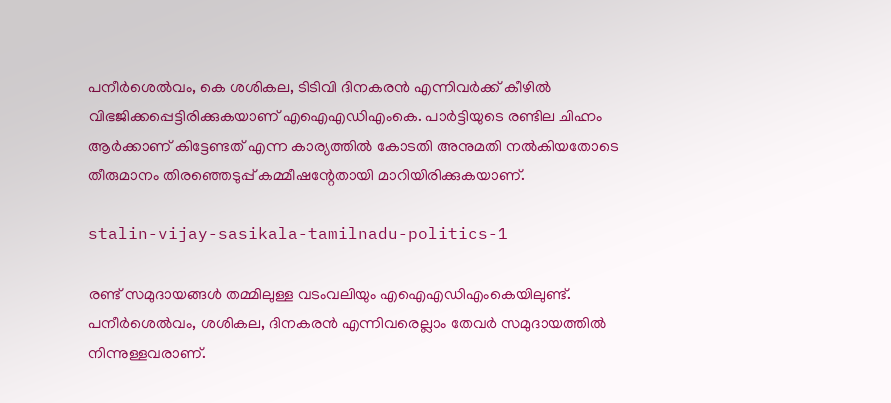പനീര്‍ശെല്‍വം, കെ ശശികല, ടിടിവി ദിനകരന്‍ എന്നിവര്‍ക്ക് കീഴില്‍ വിഭജിക്കപ്പെട്ടിരിക്കുകയാണ് എഐഎഡിഎംകെ. പാര്‍ട്ടിയുടെ രണ്ടില ചിഹ്നം ആര്‍ക്കാണ് കിട്ടേണ്ടത് എന്ന കാര്യത്തില്‍ കോടതി അനുമതി നല്‍കിയതോടെ തീരുമാനം തിരഞ്ഞെടുപ്പ് കമ്മീഷന്റേതായി മാറിയിരിക്കുകയാണ്.

stalin-vijay-sasikala-tamilnadu-politics-1

രണ്ട് സമുദായങ്ങള്‍ തമ്മിലുള്ള വടംവലിയും എഐഎഡിഎംകെയിലുണ്ട്. പനീര്‍ശെല്‍വം, ശശികല, ദിനകരന്‍ എന്നിവരെല്ലാം തേവര്‍ സമുദായത്തില്‍ നിന്നുള്ളവരാണ്.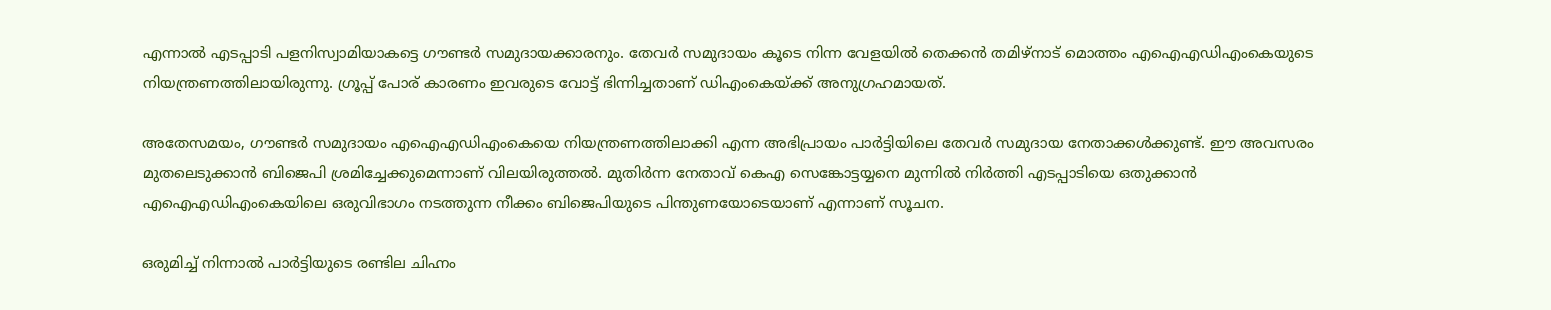എന്നാല്‍ എടപ്പാടി പളനിസ്വാമിയാകട്ടെ ഗൗണ്ടര്‍ സമുദായക്കാരനും. തേവര്‍ സമുദായം കൂടെ നിന്ന വേളയില്‍ തെക്കന്‍ തമിഴ്‌നാട് മൊത്തം എഐഎഡിഎംകെയുടെ നിയന്ത്രണത്തിലായിരുന്നു. ഗ്രൂപ്പ് പോര് കാരണം ഇവരുടെ വോട്ട് ഭിന്നിച്ചതാണ് ഡിഎംകെയ്ക്ക് അനുഗ്രഹമായത്.

അതേസമയം, ഗൗണ്ടര്‍ സമുദായം എഐഎഡിഎംകെയെ നിയന്ത്രണത്തിലാക്കി എന്ന അഭിപ്രായം പാര്‍ട്ടിയിലെ തേവര്‍ സമുദായ നേതാക്കള്‍ക്കുണ്ട്. ഈ അവസരം മുതലെടുക്കാന്‍ ബിജെപി ശ്രമിച്ചേക്കുമെന്നാണ് വിലയിരുത്തല്‍. മുതിര്‍ന്ന നേതാവ് കെഎ സെങ്കോട്ടയ്യനെ മുന്നില്‍ നിര്‍ത്തി എടപ്പാടിയെ ഒതുക്കാന്‍ എഐഎഡിഎംകെയിലെ ഒരുവിഭാഗം നടത്തുന്ന നീക്കം ബിജെപിയുടെ പിന്തുണയോടെയാണ് എന്നാണ് സൂചന.

ഒരുമിച്ച് നിന്നാല്‍ പാര്‍ട്ടിയുടെ രണ്ടില ചിഹ്നം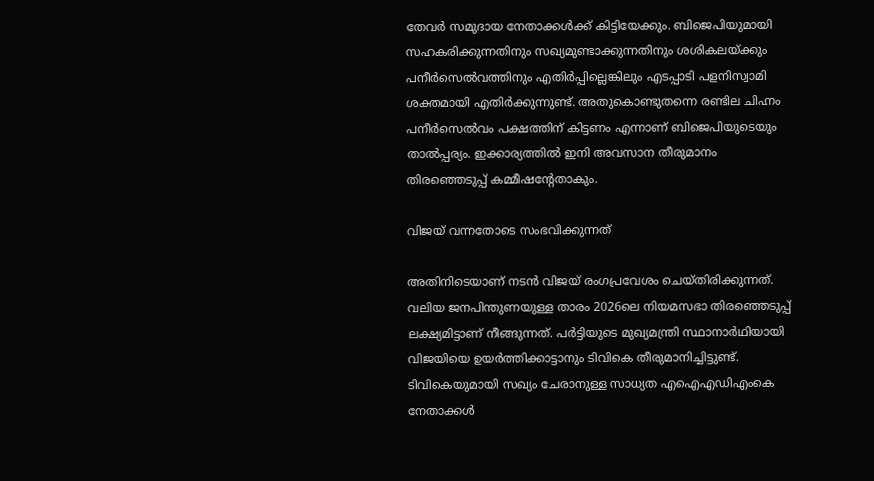തേവര്‍ സമുദായ നേതാക്കള്‍ക്ക് കിട്ടിയേക്കും. ബിജെപിയുമായി സഹകരിക്കുന്നതിനും സഖ്യമുണ്ടാക്കുന്നതിനും ശശികലയ്ക്കും പനീര്‍സെല്‍വത്തിനും എതിര്‍പ്പില്ലെങ്കിലും എടപ്പാടി പളനിസ്വാമി ശക്തമായി എതിര്‍ക്കുന്നുണ്ട്. അതുകൊണ്ടുതന്നെ രണ്ടില ചിഹ്നം പനീര്‍സെല്‍വം പക്ഷത്തിന് കിട്ടണം എന്നാണ് ബിജെപിയുടെയും താല്‍പ്പര്യം. ഇക്കാര്യത്തില്‍ ഇനി അവസാന തീരുമാനം തിരഞ്ഞെടുപ്പ് കമ്മീഷന്റേതാകും.

വിജയ് വന്നതോടെ സംഭവിക്കുന്നത്‌

അതിനിടെയാണ് നടന്‍ വിജയ് രംഗപ്രവേശം ചെയ്തിരിക്കുന്നത്. വലിയ ജനപിന്തുണയുള്ള താരം 2026ലെ നിയമസഭാ തിരഞ്ഞെടുപ്പ് ലക്ഷ്യമിട്ടാണ് നീങ്ങുന്നത്. പര്‍ട്ടിയുടെ മുഖ്യമന്ത്രി സ്ഥാനാര്‍ഥിയായി വിജയിയെ ഉയര്‍ത്തിക്കാട്ടാനും ടിവികെ തീരുമാനിച്ചിട്ടുണ്ട്. ടിവികെയുമായി സഖ്യം ചേരാനുള്ള സാധ്യത എഐഎഡിഎംകെ നേതാക്കള്‍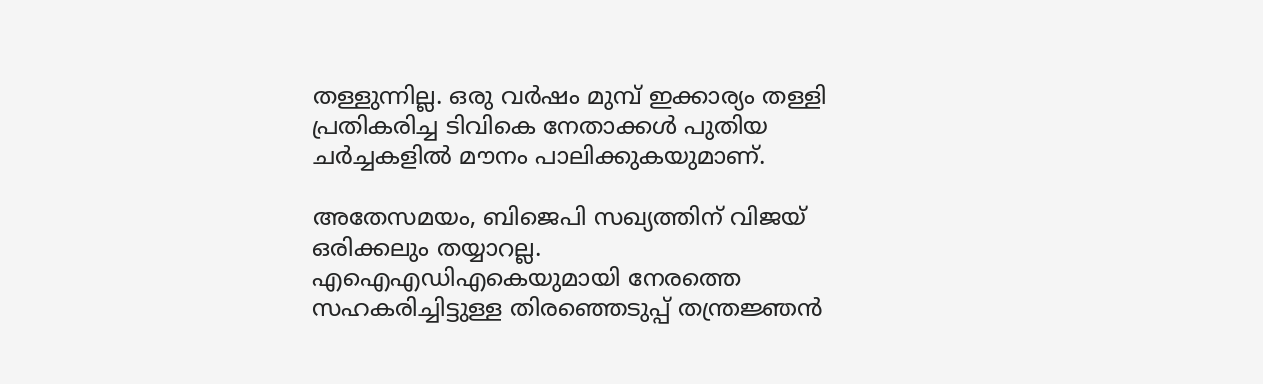തള്ളുന്നില്ല. ഒരു വര്‍ഷം മുമ്പ് ഇക്കാര്യം തള്ളി പ്രതികരിച്ച ടിവികെ നേതാക്കള്‍ പുതിയ ചര്‍ച്ചകളില്‍ മൗനം പാലിക്കുകയുമാണ്.

അതേസമയം, ബിജെപി സഖ്യത്തിന് വിജയ് ഒരിക്കലും തയ്യാറല്ല. എഐഎഡിഎകെയുമായി നേരത്തെ സഹകരിച്ചിട്ടുള്ള തിരഞ്ഞെടുപ്പ് തന്ത്രജ്ഞന്‍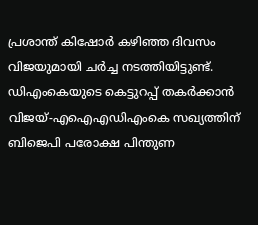പ്രശാന്ത് കിഷോര്‍ കഴിഞ്ഞ ദിവസം വിജയുമായി ചര്‍ച്ച നടത്തിയിട്ടുണ്ട്. ഡിഎംകെയുടെ കെട്ടുറപ്പ് തകര്‍ക്കാന്‍ വിജയ്-എഐഎഡിഎംകെ സഖ്യത്തിന് ബിജെപി പരോക്ഷ പിന്തുണ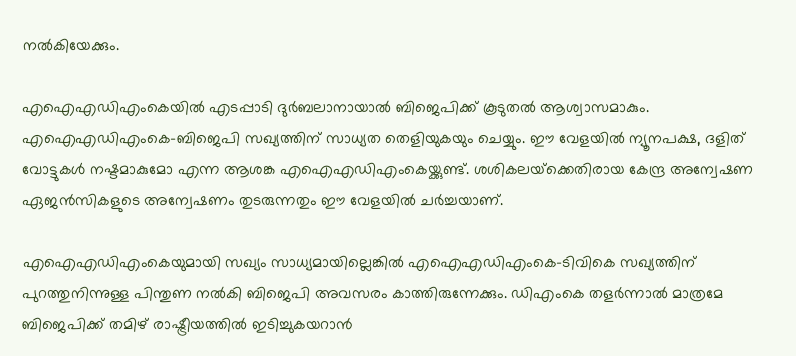നല്‍കിയേക്കും.

എഐഎഡിഎംകെയില്‍ എടപ്പാടി ദുര്‍ബലാനായാല്‍ ബിജെപിക്ക് കൂടുതല്‍ ആശ്വാസമാകും. എഐഎഡിഎംകെ-ബിജെപി സഖ്യത്തിന് സാധ്യത തെളിയുകയും ചെയ്യും. ഈ വേളയില്‍ ന്യൂനപക്ഷ, ദളിത് വോട്ടുകള്‍ നഷ്ടമാകുമോ എന്ന ആശങ്ക എഐഎഡിഎംകെയ്ക്കുണ്ട്. ശശികലയ്‌ക്കെതിരായ കേന്ദ്ര അന്വേഷണ ഏജന്‍സികളുടെ അന്വേഷണം തുടരുന്നതും ഈ വേളയില്‍ ചര്‍ച്ചയാണ്.

എഐഎഡിഎംകെയുമായി സഖ്യം സാധ്യമായില്ലെങ്കില്‍ എഐഎഡിഎംകെ-ടിവികെ സഖ്യത്തിന് പുറത്തുനിന്നുള്ള പിന്തുണ നല്‍കി ബിജെപി അവസരം കാത്തിരുന്നേക്കും. ഡിഎംകെ തളര്‍ന്നാല്‍ മാത്രമേ ബിജെപിക്ക് തമിഴ് രാഷ്ട്രീയത്തില്‍ ഇടിച്ചുകയറാന്‍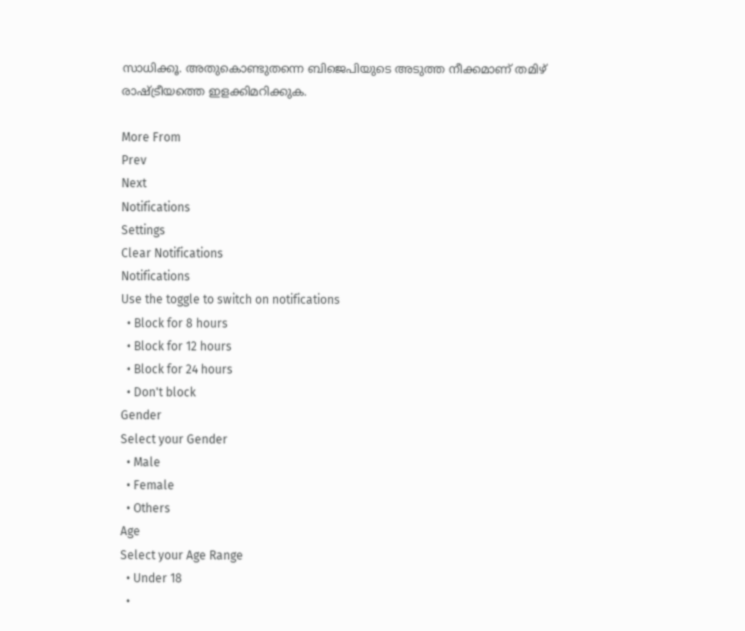സാധിക്കൂ. അതുകൊണ്ടുതന്നെ ബിജെപിയുടെ അടുത്ത നീക്കമാണ് തമിഴ് രാഷ്ട്രീയത്തെ ഇളക്കിമറിക്കുക.

More From
Prev
Next
Notifications
Settings
Clear Notifications
Notifications
Use the toggle to switch on notifications
  • Block for 8 hours
  • Block for 12 hours
  • Block for 24 hours
  • Don't block
Gender
Select your Gender
  • Male
  • Female
  • Others
Age
Select your Age Range
  • Under 18
  •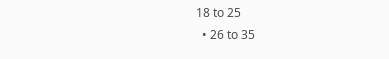18 to 25
  • 26 to 35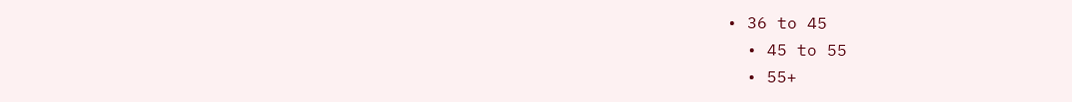• 36 to 45
  • 45 to 55
  • 55+